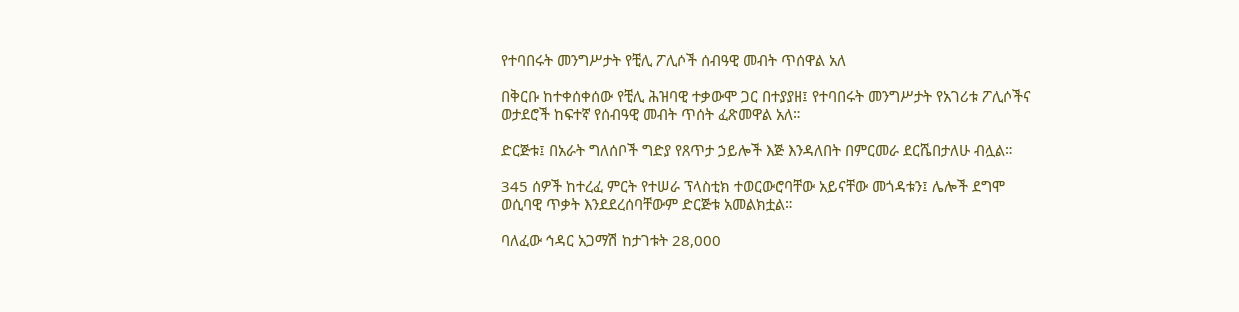የተባበሩት መንግሥታት የቺሊ ፖሊሶች ሰብዓዊ መብት ጥሰዋል አለ

በቅርቡ ከተቀሰቀሰው የቺሊ ሕዝባዊ ተቃውሞ ጋር በተያያዘ፤ የተባበሩት መንግሥታት የአገሪቱ ፖሊሶችና ወታደሮች ከፍተኛ የሰብዓዊ መብት ጥሰት ፈጽመዋል አለ።

ድርጅቱ፤ በአራት ግለሰቦች ግድያ የጸጥታ ኃይሎች እጅ እንዳለበት በምርመራ ደርሼበታለሁ ብሏል።

345 ሰዎች ከተረፈ ምርት የተሠራ ፕላስቲክ ተወርውሮባቸው አይናቸው መጎዳቱን፤ ሌሎች ደግሞ ወሲባዊ ጥቃት እንደደረሰባቸውም ድርጅቱ አመልክቷል።

ባለፈው ኅዳር አጋማሽ ከታገቱት 28,000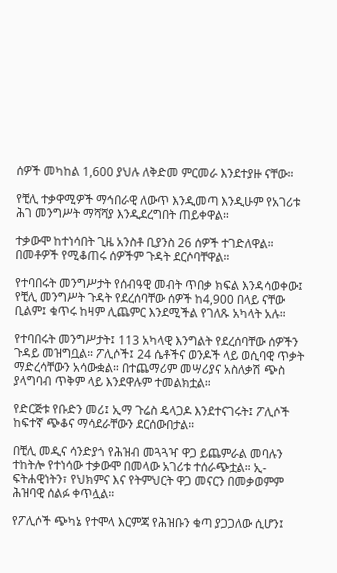ሰዎች መካከል 1,600 ያህሉ ለቅድመ ምርመራ እንደተያዙ ናቸው።

የቺሊ ተቃዋሚዎች ማኅበራዊ ለውጥ እንዲመጣ እንዲሁም የአገሪቱ ሕገ መንግሥት ማሻሻያ እንዲደረግበት ጠይቀዋል።

ተቃውሞ ከተነሳበት ጊዜ አንስቶ ቢያንስ 26 ሰዎች ተገድለዋል። በመቶዎች የሚቆጠሩ ሰዎችም ጉዳት ደርሶባቸዋል።

የተባበሩት መንግሥታት የሰብዓዊ መብት ጥበቃ ክፍል እንዳሳወቀው፤ የቺሊ መንግሥት ጉዳት የደረሰባቸው ሰዎች ከ4,900 በላይ ናቸው ቢልም፤ ቁጥሩ ከዛም ሊጨምር እንደሚችል የገለጹ አካላት አሉ።

የተባበሩት መንግሥታት፤ 113 አካላዊ እንግልት የደረሰባቸው ሰዎችን ጉዳይ መዝግቧል። ፖሊሶች፤ 24 ሴቶችና ወንዶች ላይ ወሲባዊ ጥቃት ማድረሳቸውን አሳውቋል። በተጨማሪም መሣሪያና አስለቃሽ ጭስ ያላግባብ ጥቅም ላይ እንደዋሉም ተመልክቷል።

የድርጅቱ የቡድን መሪ፤ ኢማ ጉሬስ ዴላጋዶ እንደተናገሩት፤ ፖሊሶች ከፍተኛ ጭቆና ማሳደራቸውን ደርሰውበታል።

በቺሊ መዲና ሳንድያጎ የሕዝብ መጓጓዣ ዋጋ ይጨምራል መባሉን ተከትሎ የተነሳው ተቃውሞ በመላው አገሪቱ ተሰራጭቷል። ኢ-ፍትሐዊነትን፣ የህክምና እና የትምህርት ዋጋ መናርን በመቃወምም ሕዝባዊ ሰልፉ ቀጥሏል።

የፖሊሶች ጭካኔ የተሞላ እርምጃ የሕዝቡን ቁጣ ያጋጋለው ሲሆን፤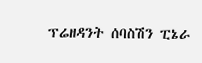ፕሬዘዳንት ሰባስሽን ፒኔራ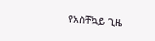የአስቸኳይ ጊዜ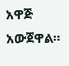አዋጅ አውጀዋል።